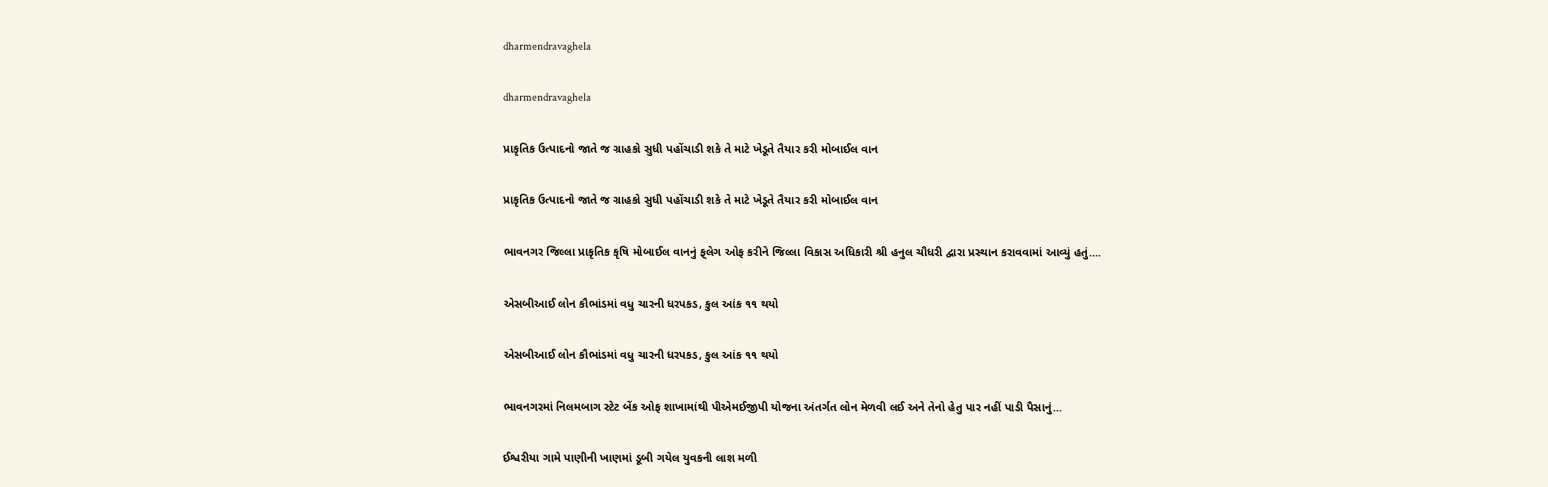dharmendravaghela

dharmendravaghela

પ્રાકૃતિક ઉત્પાદનો જાતે જ ગ્રાહકો સુધી પહોંચાડી શકે તે માટે ખેડૂતે તૈયાર કરી મોબાઈલ વાન

પ્રાકૃતિક ઉત્પાદનો જાતે જ ગ્રાહકો સુધી પહોંચાડી શકે તે માટે ખેડૂતે તૈયાર કરી મોબાઈલ વાન

ભાવનગર જિલ્લા પ્રાકૃતિક કૃષિ મોબાઈલ વાનનું ફ્‌લેગ ઓફ કરીને જિલ્લા વિકાસ અધિકારી શ્રી હનુલ ચૌધરી દ્વારા પ્રસ્થાન કરાવવામાં આવ્યું હતું....

એસબીઆઈ લોન કૌભાંડમાં વધુ ચારની ધરપકડ, કુલ આંક ૧૧ થયો

એસબીઆઈ લોન કૌભાંડમાં વધુ ચારની ધરપકડ, કુલ આંક ૧૧ થયો

ભાવનગરમાં નિલમબાગ સ્ટેટ બેંક ઓફ શાખામાંથી પીએમઈજીપી યોજના અંતર્ગત લોન મેળવી લઈ અને તેનો હેતુ પાર નહીં પાડી પૈસાનું...

ઈશ્વરીયા ગામે પાણીની ખાણમાં ડૂબી ગયેલ યુવકની લાશ મળી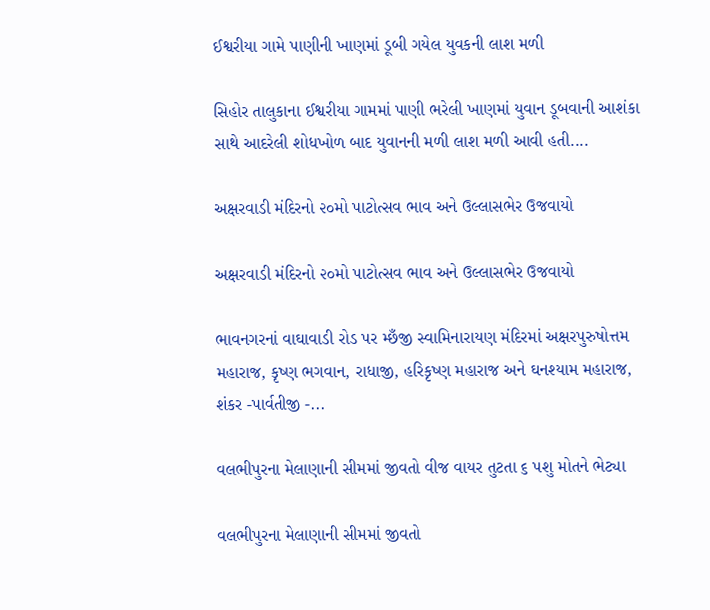ઈશ્વરીયા ગામે પાણીની ખાણમાં ડૂબી ગયેલ યુવકની લાશ મળી

સિહોર તાલુકાના ઈશ્વરીયા ગામમાં પાણી ભરેલી ખાણમાં યુવાન ડૂબવાની આશંકા સાથે આદરેલી શોધખોળ બાદ યુવાનની મળી લાશ મળી આવી હતી....

અક્ષરવાડી મંદિરનો ૨૦મો પાટોત્સવ ભાવ અને ઉલ્લાસભેર ઉજવાયો

અક્ષરવાડી મંદિરનો ૨૦મો પાટોત્સવ ભાવ અને ઉલ્લાસભેર ઉજવાયો

ભાવનગરનાં વાઘાવાડી રોડ પર મ્છઁજી સ્વામિનારાયણ મંદિરમાં અક્ષરપુરુષોત્તમ મહારાજ, કૃષ્ણ ભગવાન, રાધાજી, હરિકૃષ્ણ મહારાજ અને ઘનશ્યામ મહારાજ, શંકર -પાર્વતીજી -...

વલભીપુરના મેલાણાની સીમમાં જીવતો વીજ વાયર તુટતા ૬ પશુ મોતને ભેટ્યા

વલભીપુરના મેલાણાની સીમમાં જીવતો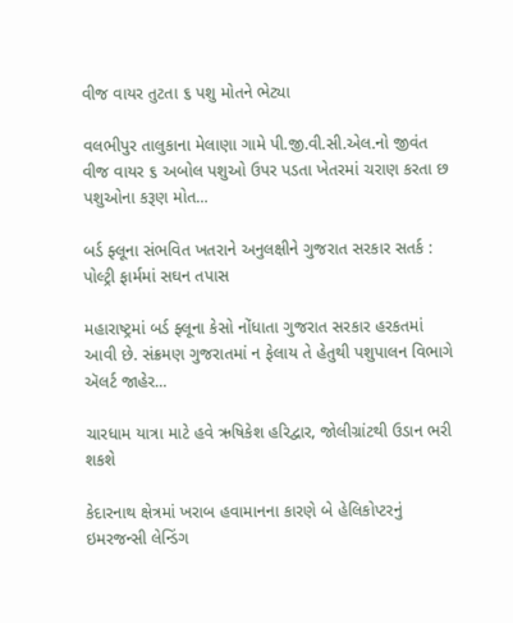વીજ વાયર તુટતા ૬ પશુ મોતને ભેટ્યા

વલભીપુર તાલુકાના મેલાણા ગામે પી.જી.વી.સી.એલ.નો જીવંત વીજ વાયર ૬ અબોલ પશુઓ ઉપર પડતા ખેતરમાં ચરાણ કરતા છ પશુઓના કરૂણ મોત...

બર્ડ ફ્લૂના સંભવિત ખતરાને અનુલક્ષીને ગુજરાત સરકાર સતર્ક : પોલ્ટ્રી ફાર્મમાં સઘન તપાસ

મહારાષ્ટ્રમાં બર્ડ ફ્લૂના કેસો નોંધાતા ગુજરાત સરકાર હરકતમાં આવી છે. સંક્રમણ ગુજરાતમાં ન ફેલાય તે હેતુથી પશુપાલન વિભાગે ઍલર્ટ જાહેર...

ચારધામ યાત્રા માટે હવે ઋષિકેશ હરિદ્વાર, જોલીગ્રાંટથી ઉડાન ભરી શકશે

કેદારનાથ ક્ષેત્રમાં ખરાબ હવામાનના કારણે બે હેલિકોપ્ટરનું ઇમરજન્સી લેન્ડિંગ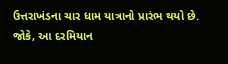ઉત્તરાખંડના ચાર ધામ યાત્રાનો પ્રારંભ થયો છે. જોકે, આ દરમિયાન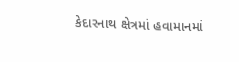કેદારનાથ ક્ષેત્રમાં હવામાનમાં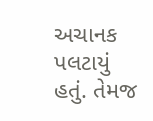અચાનક પલટાયું હતું. તેમજ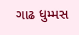ગાઢ ધુમ્મસ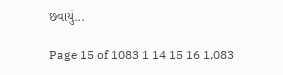છવાયું...

Page 15 of 1083 1 14 15 16 1,083